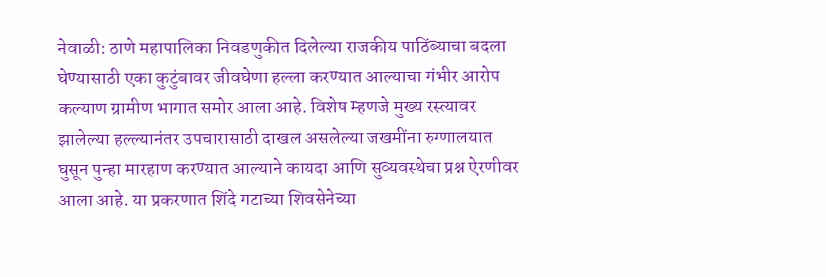नेवाळी: ठाणे महापालिका निवडणुकीत दिलेल्या राजकीय पाठिंब्याचा बदला घेण्यासाठी एका कुटुंबावर जीवघेणा हल्ला करण्यात आल्याचा गंभीर आरोप कल्याण ग्रामीण भागात समोर आला आहे. विशेष म्हणजे मुख्य रस्त्यावर झालेल्या हल्ल्यानंतर उपचारासाठी दाखल असलेल्या जखमींना रुग्णालयात घुसून पुन्हा मारहाण करण्यात आल्याने कायदा आणि सुव्यवस्थेचा प्रश्न ऐरणीवर आला आहे. या प्रकरणात शिंदे गटाच्या शिवसेनेच्या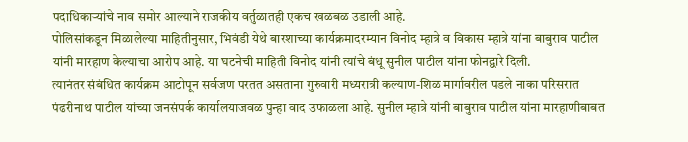पदाधिकाऱ्यांचे नाव समोर आल्याने राजकीय वर्तुळातही एकच खळबळ उडाली आहे.
पोलिसांकडून मिळालेल्या माहितीनुसार, भिवंडी येथे बारशाच्या कार्यक्रमादरम्यान विनोद म्हात्रे व विकास म्हात्रे यांना बाबुराव पाटील यांनी मारहाण केल्याचा आरोप आहे. या घटनेची माहिती विनोद यांनी त्यांचे बंधू सुनील पाटील यांना फोनद्वारे दिली.
त्यानंतर संबंधित कार्यक्रम आटोपून सर्वजण परतत असताना गुरुवारी मध्यरात्री कल्याण-शिळ मार्गावरील पडले नाका परिसरात पंढरीनाथ पाटील यांच्या जनसंपर्क कार्यालयाजवळ पुन्हा वाद उफाळला आहे. सुनील म्हात्रे यांनी बाबुराव पाटील यांना मारहाणीबाबत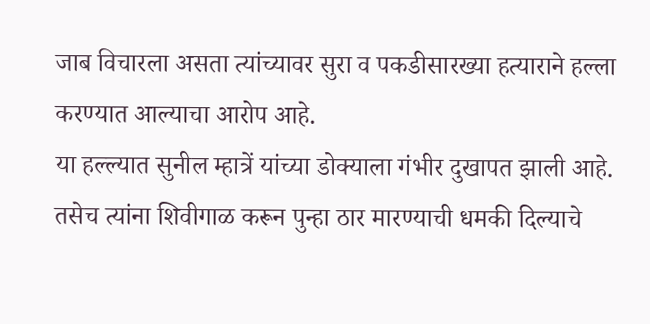जाब विचारला असता त्यांच्यावर सुरा व पकडीसारख्या हत्याराने हल्ला करण्यात आल्याचा आरोप आहे.
या हल्ल्यात सुनील म्हात्रें यांच्या डोक्याला गंभीर दुखापत झाली आहे. तसेच त्यांना शिवीगाळ करून पुन्हा ठार मारण्याची धमकी दिल्याचे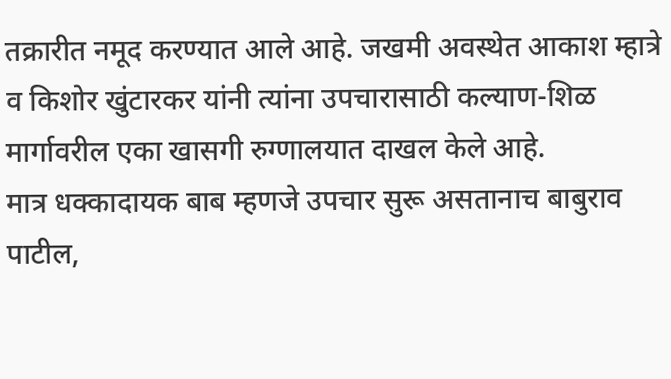तक्रारीत नमूद करण्यात आले आहे. जखमी अवस्थेत आकाश म्हात्रे व किशोर खुंटारकर यांनी त्यांना उपचारासाठी कल्याण-शिळ मार्गावरील एका खासगी रुग्णालयात दाखल केले आहे.
मात्र धक्कादायक बाब म्हणजे उपचार सुरू असतानाच बाबुराव पाटील,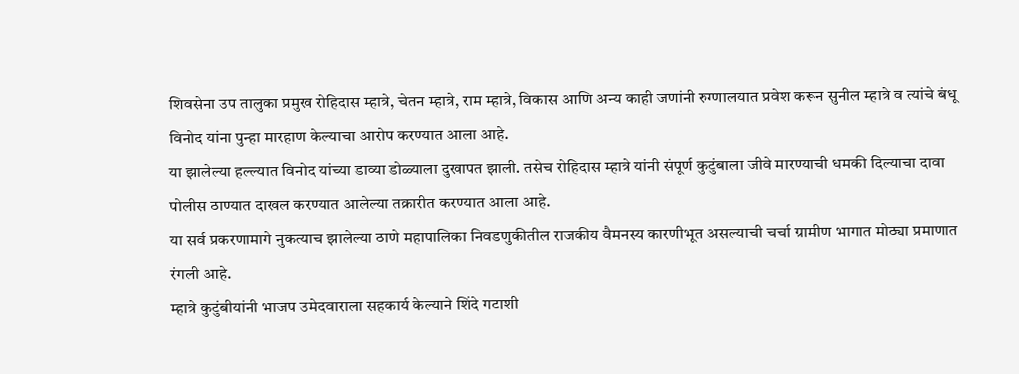शिवसेना उप तालुका प्रमुख रोहिदास म्हात्रे, चेतन म्हात्रे, राम म्हात्रे, विकास आणि अन्य काही जणांनी रुग्णालयात प्रवेश करून सुनील म्हात्रे व त्यांचे बंधू विनोद यांना पुन्हा मारहाण केल्याचा आरोप करण्यात आला आहे.
या झालेल्या हल्ल्यात विनोद यांच्या डाव्या डोळ्याला दुखापत झाली. तसेच रोहिदास म्हात्रे यांनी संपूर्ण कुटुंबाला जीवे मारण्याची धमकी दिल्याचा दावा पोलीस ठाण्यात दाखल करण्यात आलेल्या तक्रारीत करण्यात आला आहे.
या सर्व प्रकरणामागे नुकत्याच झालेल्या ठाणे महापालिका निवडणुकीतील राजकीय वैमनस्य कारणीभूत असल्याची चर्चा ग्रामीण भागात मोठ्या प्रमाणात रंगली आहे.
म्हात्रे कुटुंबीयांनी भाजप उमेदवाराला सहकार्य केल्याने शिंदे गटाशी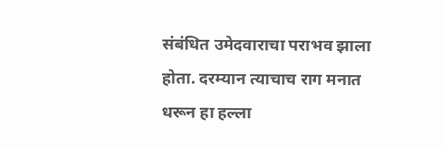संबंधित उमेदवाराचा पराभव झाला होता. दरम्यान त्याचाच राग मनात धरून हा हल्ला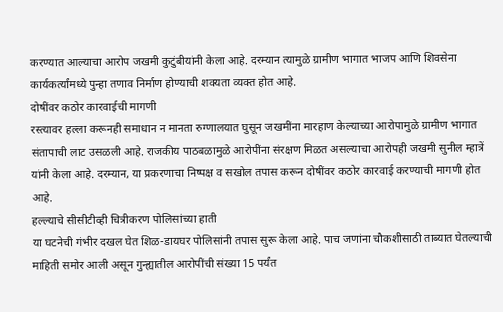करण्यात आल्याचा आरोप जखमी कुटुंबीयांनी केला आहे. दरम्यान त्यामुळे ग्रामीण भागात भाजप आणि शिवसेना कार्यकर्त्यांमध्ये पुन्हा तणाव निर्माण होण्याची शक्यता व्यक्त होत आहे.
दोषींवर कठोर कारवाईची मागणी
रस्त्यावर हल्ला करूनही समाधान न मानता रुग्णालयात घुसून जखमींना मारहाण केल्याच्या आरोपामुळे ग्रामीण भागात संतापाची लाट उसळली आहे. राजकीय पाठबळामुळे आरोपींना संरक्षण मिळत असल्याचा आरोपही जखमी सुनील म्हात्रें यांनी केला आहे. दरम्यान, या प्रकरणाचा निष्पक्ष व सखोल तपास करून दोषींवर कठोर कारवाई करण्याची मागणी होत आहे.
हल्ल्याचे सीसीटीव्ही चित्रीकरण पोलिसांच्या हाती
या घटनेची गंभीर दखल घेत शिळ-डायघर पोलिसांनी तपास सुरू केला आहे. पाच जणांना चौकशीसाठी ताब्यात घेतल्याची माहिती समोर आली असून गुन्ह्यातील आरोपींची संख्या 15 पर्यंत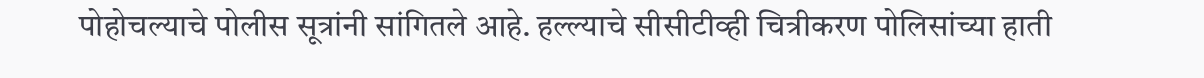पोहोचल्याचे पोलीस सूत्रांनी सांगितले आहे. हल्ल्याचे सीसीटीव्ही चित्रीकरण पोलिसांच्या हाती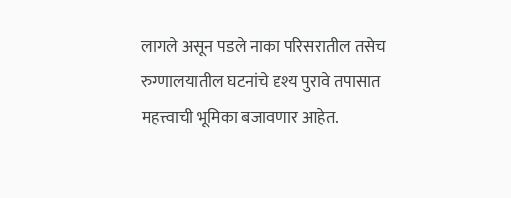लागले असून पडले नाका परिसरातील तसेच रुग्णालयातील घटनांचे दृश्य पुरावे तपासात महत्त्वाची भूमिका बजावणार आहेत.